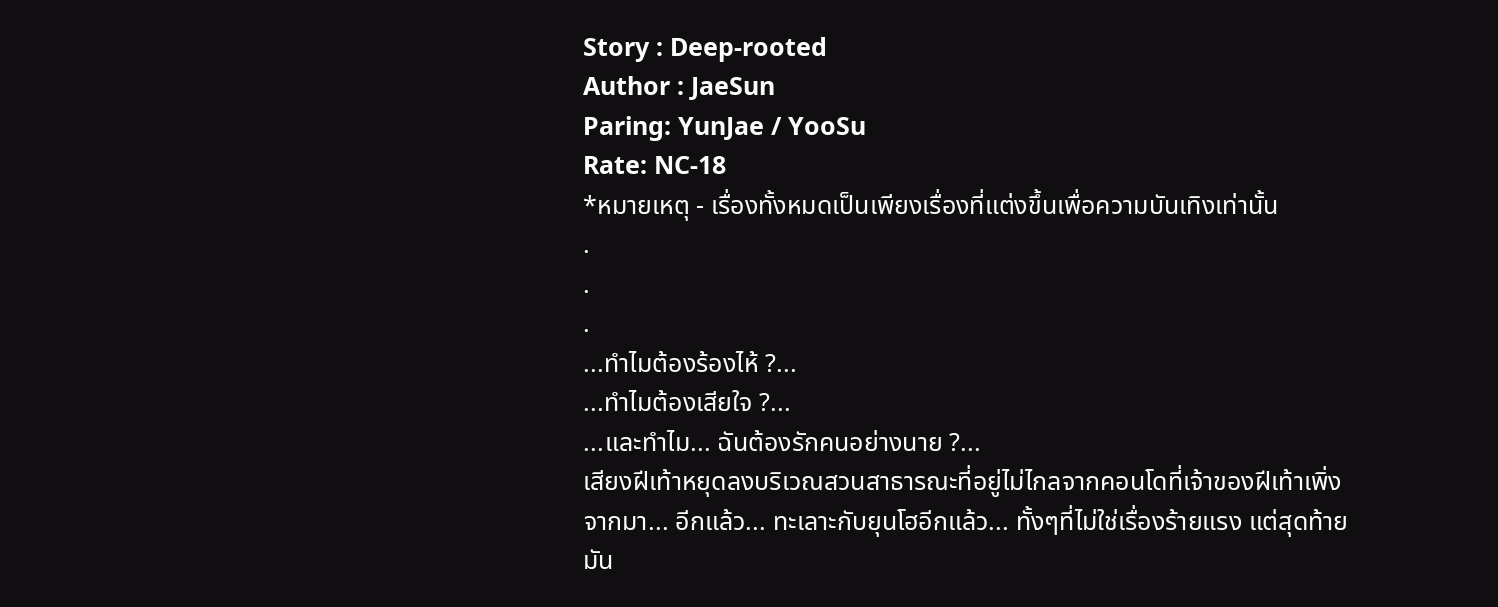Story : Deep-rooted
Author : JaeSun
Paring: YunJae / YooSu
Rate: NC-18
*หมายเหตุ - เรื่องทั้งหมดเป็นเพียงเรื่องที่แต่งขึ้นเพื่อความบันเทิงเท่านั้น
.
.
.
...ทำไมต้องร้องไห้ ?...
...ทำไมต้องเสียใจ ?...
...และทำไม... ฉันต้องรักคนอย่างนาย ?...
เสียงฝีเท้าหยุดลงบริเวณสวนสาธารณะที่อยู่ไม่ไกลจากคอนโดที่เจ้าของฝีเท้าเพิ่งจากมา... อีกแล้ว... ทะเลาะกับยุนโฮอีกแล้ว... ทั้งๆที่ไม่ใช่เรื่องร้ายแรง แต่สุดท้ายมัน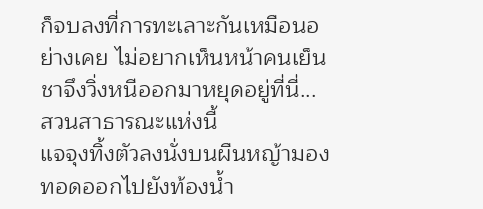ก็จบลงที่การทะเลาะกันเหมือนอย่างเคย ไม่อยากเห็นหน้าคนเย็นชาจึงวิ่งหนีออกมาหยุดอยู่ที่นี่... สวนสาธารณะแห่งนี้
แจจุงทิ้งตัวลงนั่งบนผืนหญ้ามองทอดออกไปยังท้องน้ำ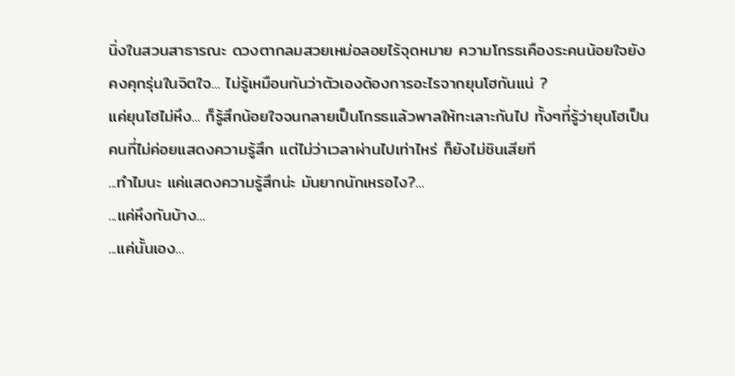นิ่งในสวนสาธารณะ ดวงตากลมสวยเหม่อลอยไร้จุดหมาย ความโกรธเคืองระคนน้อยใจยังคงคุกรุ่นในจิตใจ... ไม่รู้เหมือนกันว่าตัวเองต้องการอะไรจากยุนโฮกันแน่ ?
แค่ยุนโฮไม่หึง... ก็รู้สึกน้อยใจจนกลายเป็นโกรธแล้วพาลให้ทะเลาะกันไป ทั้งๆที่รู้ว่ายุนโฮเป็นคนที่ไม่ค่อยแสดงความรู้สึก แต่ไม่ว่าเวลาผ่านไปเท่าไหร่ ก็ยังไม่ชินเสียที
...ทำไมนะ แค่แสดงความรู้สึกน่ะ มันยากนักเหรอไง?...
...แค่หึงกันบ้าง...
...แค่นั้นเอง...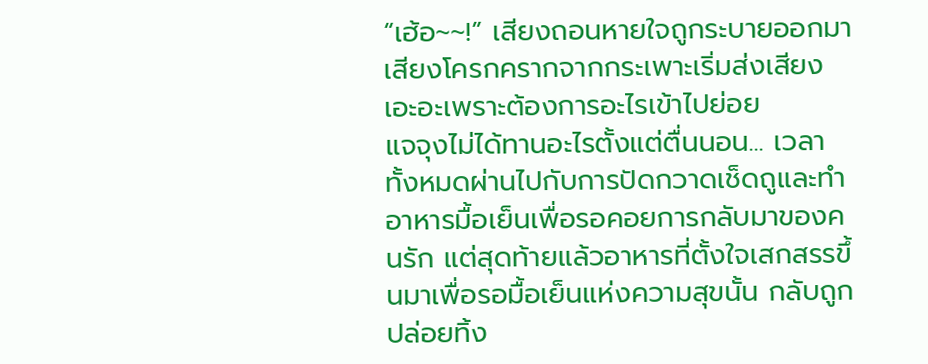“เฮ้อ~~!” เสียงถอนหายใจถูกระบายออกมา เสียงโครกครากจากกระเพาะเริ่มส่งเสียงเอะอะเพราะต้องการอะไรเข้าไปย่อย
แจจุงไม่ได้ทานอะไรตั้งแต่ตื่นนอน... เวลาทั้งหมดผ่านไปกับการปัดกวาดเช็ดถูและทำอาหารมื้อเย็นเพื่อรอคอยการกลับมาของคนรัก แต่สุดท้ายแล้วอาหารที่ตั้งใจเสกสรรขึ้นมาเพื่อรอมื้อเย็นแห่งความสุขนั้น กลับถูกปล่อยทิ้ง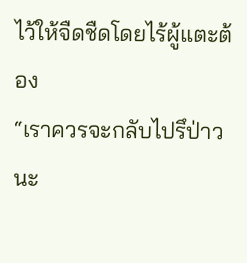ไว้ให้จืดชืดโดยไร้ผู้แตะต้อง
“เราควรจะกลับไปรึป่าวนะ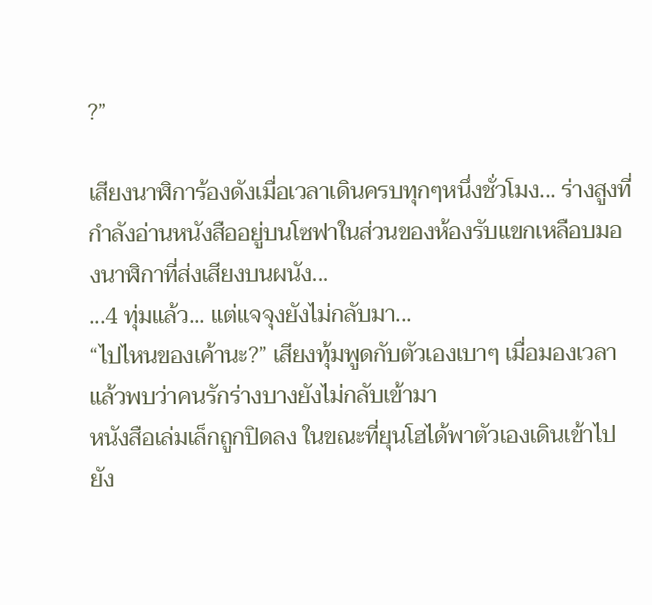?”

เสียงนาฬิการ้องดังเมื่อเวลาเดินครบทุกๆหนึ่งชั่วโมง... ร่างสูงที่กำลังอ่านหนังสืออยู่บนโซฟาในส่วนของห้องรับแขกเหลือบมองนาฬิกาที่ส่งเสียงบนผนัง...
...4 ทุ่มแล้ว... แต่แจจุงยังไม่กลับมา...
“ไปไหนของเค้านะ?” เสียงทุ้มพูดกับตัวเองเบาๆ เมื่อมองเวลาแล้วพบว่าคนรักร่างบางยังไม่กลับเข้ามา
หนังสือเล่มเล็กถูกปิดลง ในขณะที่ยุนโฮได้พาตัวเองเดินเข้าไปยัง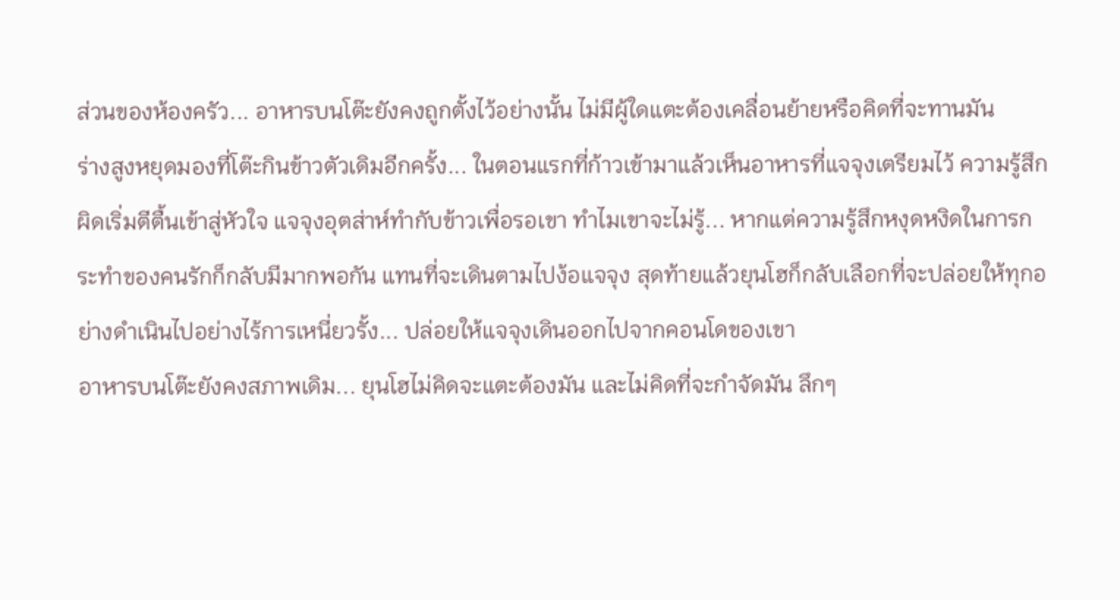ส่วนของห้องครัว... อาหารบนโต๊ะยังคงถูกตั้งไว้อย่างนั้น ไม่มีผู้ใดแตะต้องเคลื่อนย้ายหรือคิดที่จะทานมัน
ร่างสูงหยุดมองที่โต๊ะกินข้าวตัวเดิมอีกครั้ง... ในตอนแรกที่ก้าวเข้ามาแล้วเห็นอาหารที่แจจุงเตรียมไว้ ความรู้สึกผิดเริ่มตีตื้นเข้าสู่หัวใจ แจจุงอุตส่าห์ทำกับข้าวเพื่อรอเขา ทำไมเขาจะไม่รู้... หากแต่ความรู้สึกหงุดหงิดในการกระทำของคนรักก็กลับมีมากพอกัน แทนที่จะเดินตามไปง้อแจจุง สุดท้ายแล้วยุนโฮก็กลับเลือกที่จะปล่อยให้ทุกอย่างดำเนินไปอย่างไร้การเหนี่ยวรั้ง... ปล่อยให้แจจุงเดินออกไปจากคอนโดของเขา
อาหารบนโต๊ะยังคงสภาพเดิม... ยุนโฮไม่คิดจะแตะต้องมัน และไม่คิดที่จะกำจัดมัน ลึกๆ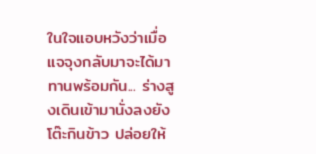ในใจแอบหวังว่าเมื่อแจจุงกลับมาจะได้มาทานพร้อมกัน... ร่างสูงเดินเข้ามานั่งลงยังโต๊ะกินข้าว ปล่อยให้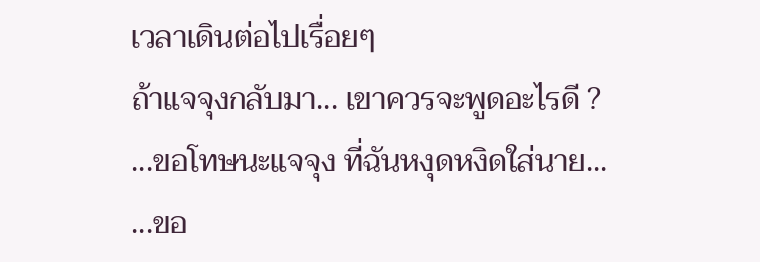เวลาเดินต่อไปเรื่อยๆ
ถ้าแจจุงกลับมา... เขาควรจะพูดอะไรดี ?
...ขอโทษนะแจจุง ที่ฉันหงุดหงิดใส่นาย...
...ขอ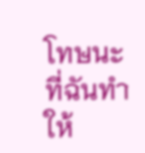โทษนะ ที่ฉันทำให้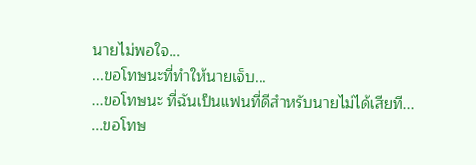นายไม่พอใจ...
...ขอโทษนะที่ทำให้นายเจ็บ...
...ขอโทษนะ ที่ฉันเป็นแฟนที่ดีสำหรับนายไม่ได้เสียที...
...ขอโทษ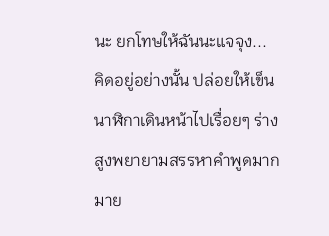นะ ยกโทษให้ฉันนะแจจุง...
คิดอยู่อย่างนั้น ปล่อยให้เข็นนาฬิกาเดินหน้าไปเรื่อยๆ ร่างสูงพยายามสรรหาคำพูดมากมาย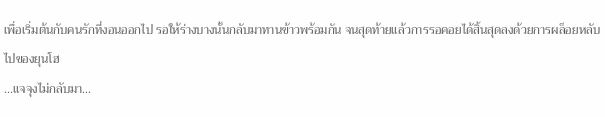เพื่อเริ่มต้นกับคนรักที่งอนออกไป รอให้ร่างบางนั้นกลับมาทานข้าวพร้อมกัน จนสุดท้ายแล้วการรอคอยได้สิ้นสุดลงด้วยการผล็อยหลับไปของยุนโฮ
...แจจุงไม่กลับมา...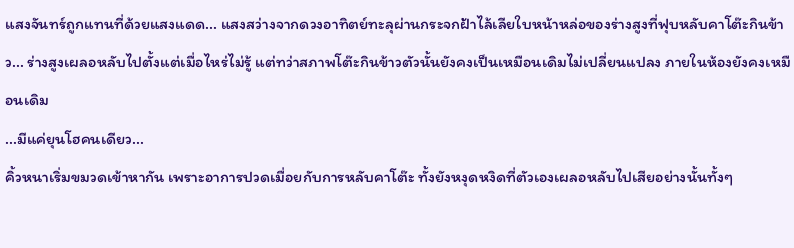แสงจันทร์ถูกแทนที่ด้วยแสงแดด... แสงสว่างจากดวงอาทิตย์ทะลุผ่านกระจกฝ้าไล้เลียใบหน้าหล่อของร่างสูงที่ฟุบหลับคาโต๊ะกินข้าว... ร่างสูงเผลอหลับไปตั้งแต่เมื่อไหร่ไม่รู้ แต่ทว่าสภาพโต๊ะกินข้าวตัวนั้นยังคงเป็นเหมือนเดิมไม่เปลี่ยนแปลง ภายในห้องยังคงเหมือนเดิม
...มีแค่ยุนโฮคนเดียว...
คิ้วหนาเริ่มขมวดเข้าหากัน เพราะอาการปวดเมื่อยกับการหลับคาโต๊ะ ทั้งยังหงุดหงิดที่ตัวเองเผลอหลับไปเสียอย่างนั้นทั้งๆ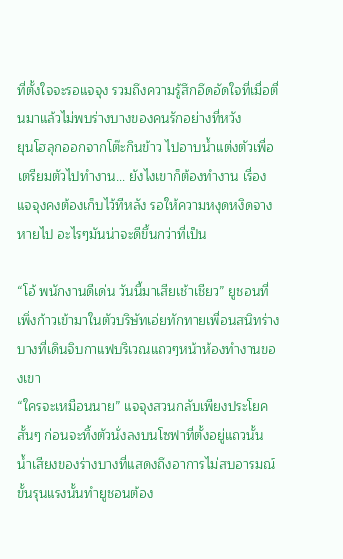ที่ตั้งใจจะรอแจจุง รวมถึงความรู้สึกอึดอัดใจที่เมื่อตื่นมาแล้วไม่พบร่างบางของคนรักอย่างที่หวัง
ยุนโฮลุกออกจากโต๊ะกินข้าว ไปอาบน้ำแต่งตัวเพื่อเตรียมตัวไปทำงาน... ยังไงเขาก็ต้องทำงาน เรื่องแจจุงคงต้องเก็บไว้ทีหลัง รอให้ความหงุดหงิดจางหายไป อะไรๆมันน่าจะดีขึ้นกว่าที่เป็น

“โอ้ พนักงานดีเด่น วันนี้มาเสียเช้าเชียว” ยูชอนที่เพิ่งก้าวเข้ามาในตัวบริษัทเอ่ยทักทายเพื่อนสนิทร่างบางที่เดินจิบกาแฟบริเวณแถวๆหน้าห้องทำงานของเขา
“ใครจะเหมือนนาย” แจจุงสวนกลับเพียงประโยคสั้นๆ ก่อนจะทิ้งตัวนั่งลงบนโซฟาที่ตั้งอยู่แถวนั้น น้ำเสียงของร่างบางที่แสดงถึงอาการไม่สบอารมณ์ขั้นรุนแรงนั้นทำยูชอนต้อง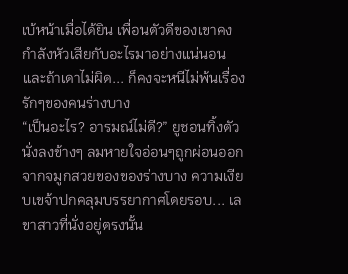เบ้หน้าเมื่อได้ยิน เพื่อนตัวดีของเขาคงกำลังหัวเสียกับอะไรมาอย่างแน่นอน และถ้าเดาไม่ผิด... ก็คงจะหนีไม่พ้นเรื่องรักๆของคนร่างบาง
“เป็นอะไร? อารมณ์ไม่ดี?” ยูชอนทิ้งตัวนั่งลงข้างๆ ลมหายใจอ่อนๆถูกผ่อนออกจากจมูกสวยของของร่างบาง ความเงียบเขจ้าปกคลุมบรรยากาศโดยรอบ... เลขาสาวที่นั่งอยู่ตรงนั้น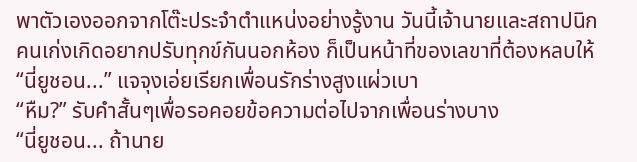พาตัวเองออกจากโต๊ะประจำตำแหน่งอย่างรู้งาน วันนี้เจ้านายและสถาปนิกคนเก่งเกิดอยากปรับทุกข์กันนอกห้อง ก็เป็นหน้าที่ของเลขาที่ต้องหลบให้
“นี่ยูชอน...” แจจุงเอ่ยเรียกเพื่อนรักร่างสูงแผ่วเบา
“หืม?” รับคำสั้นๆเพื่อรอคอยข้อความต่อไปจากเพื่อนร่างบาง
“นี่ยูชอน... ถ้านาย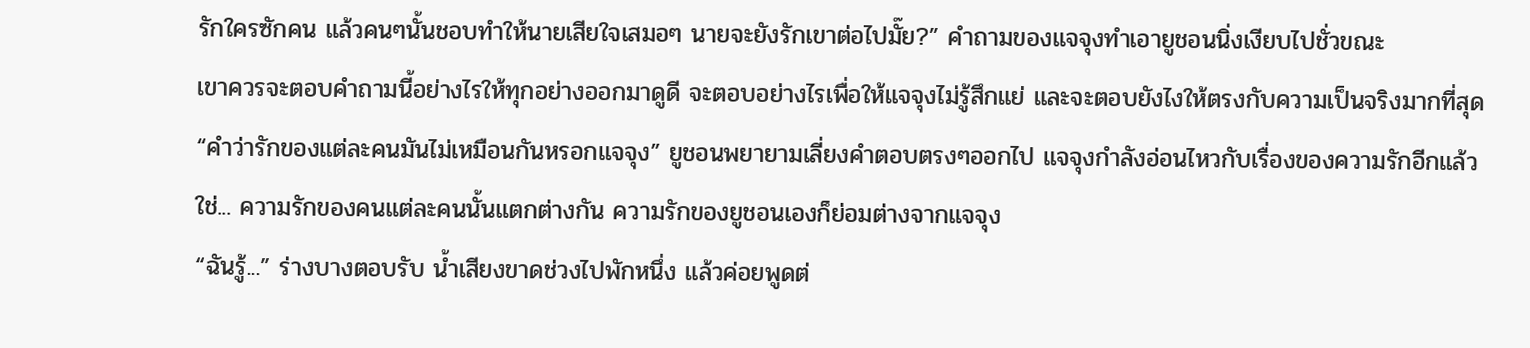รักใครซักคน แล้วคนๆนั้นชอบทำให้นายเสียใจเสมอๆ นายจะยังรักเขาต่อไปมั๊ย?” คำถามของแจจุงทำเอายูชอนนิ่งเงียบไปชั่วขณะ
เขาควรจะตอบคำถามนี้อย่างไรให้ทุกอย่างออกมาดูดี จะตอบอย่างไรเพื่อให้แจจุงไม่รู้สึกแย่ และจะตอบยังไงให้ตรงกับความเป็นจริงมากที่สุด
“คำว่ารักของแต่ละคนมันไม่เหมือนกันหรอกแจจุง” ยูชอนพยายามเลี่ยงคำตอบตรงๆออกไป แจจุงกำลังอ่อนไหวกับเรื่องของความรักอีกแล้ว
ใช่... ความรักของคนแต่ละคนนั้นแตกต่างกัน ความรักของยูชอนเองก็ย่อมต่างจากแจจุง
“ฉันรู้...” ร่างบางตอบรับ น้ำเสียงขาดช่วงไปพักหนึ่ง แล้วค่อยพูดต่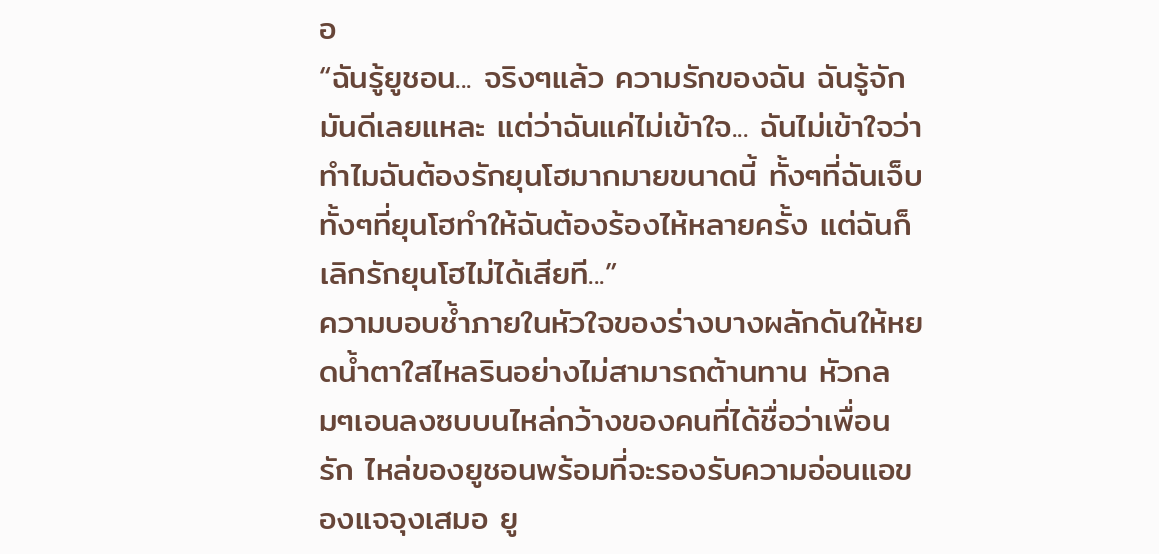อ
“ฉันรู้ยูชอน... จริงๆแล้ว ความรักของฉัน ฉันรู้จักมันดีเลยแหละ แต่ว่าฉันแค่ไม่เข้าใจ... ฉันไม่เข้าใจว่าทำไมฉันต้องรักยุนโฮมากมายขนาดนี้ ทั้งๆที่ฉันเจ็บ ทั้งๆที่ยุนโฮทำให้ฉันต้องร้องไห้หลายครั้ง แต่ฉันก็เลิกรักยุนโฮไม่ได้เสียที...”
ความบอบช้ำภายในหัวใจของร่างบางผลักดันให้หยดน้ำตาใสไหลรินอย่างไม่สามารถต้านทาน หัวกลมๆเอนลงซบบนไหล่กว้างของคนที่ได้ชื่อว่าเพื่อนรัก ไหล่ของยูชอนพร้อมที่จะรองรับความอ่อนแอของแจจุงเสมอ ยู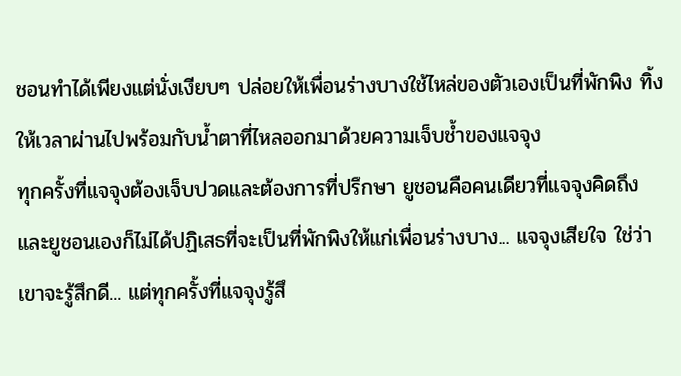ชอนทำได้เพียงแต่นั่งเงียบๆ ปล่อยให้เพื่อนร่างบางใช้ไหล่ของตัวเองเป็นที่พักพิง ทิ้งให้เวลาผ่านไปพร้อมกับน้ำตาที่ไหลออกมาด้วยความเจ็บช้ำของแจจุง
ทุกครั้งที่แจจุงต้องเจ็บปวดและต้องการที่ปรึกษา ยูชอนคือคนเดียวที่แจจุงคิดถึง และยูชอนเองก็ไม่ได้ปฏิเสธที่จะเป็นที่พักพิงให้แก่เพื่อนร่างบาง... แจจุงเสียใจ ใช่ว่าเขาจะรู้สึกดี... แต่ทุกครั้งที่แจจุงรู้สึ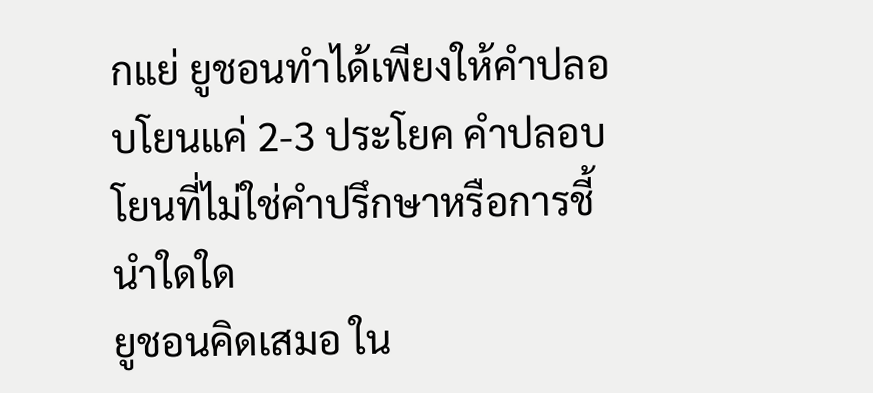กแย่ ยูชอนทำได้เพียงให้คำปลอบโยนแค่ 2-3 ประโยค คำปลอบโยนที่ไม่ใช่คำปรึกษาหรือการชี้นำใดใด
ยูชอนคิดเสมอ ใน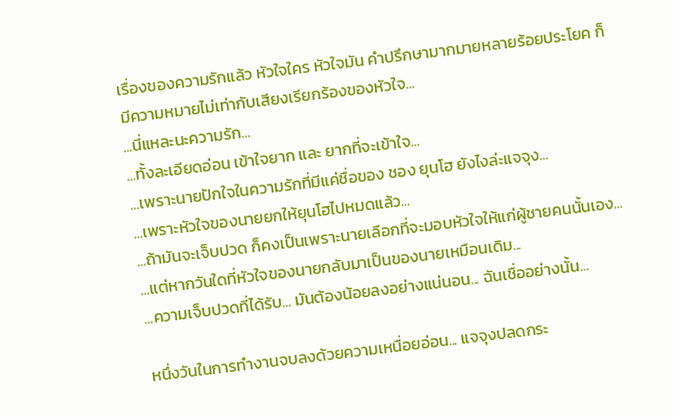เรื่องของความรักแล้ว หัวใจใคร หัวใจมัน คำปรึกษามากมายหลายร้อยประโยค ก็มีความหมายไม่เท่ากับเสียงเรียกร้องของหัวใจ...
...นี่แหละนะความรัก...
...ทั้งละเอียดอ่อน เข้าใจยาก และ ยากที่จะเข้าใจ...
...เพราะนายปักใจในความรักที่มีแค่ชื่อของ ชอง ยุนโฮ ยังไงล่ะแจจุง...
...เพราะหัวใจของนายยกให้ยุนโฮไปหมดแล้ว...
...ถ้ามันจะเจ็บปวด ก็คงเป็นเพราะนายเลือกที่จะมอบหัวใจให้แก่ผู้ชายคนนั้นเอง...
...แต่หากวันใดที่หัวใจของนายกลับมาเป็นของนายเหมือนเดิม...
...ความเจ็บปวดที่ได้รับ... มันต้องน้อยลงอย่างแน่นอน... ฉันเชื่ออย่างนั้น...

หนึ่งวันในการทำงานจบลงด้วยความเหนื่อยอ่อน... แจจุงปลดกระ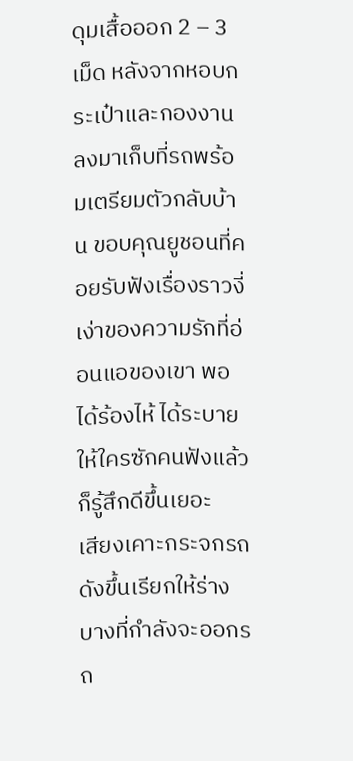ดุมเสื้อออก 2 – 3 เม็ด หลังจากหอบกระเป๋าและกองงานลงมาเก็บที่รถพร้อมเตรียมตัวกลับบ้าน ขอบคุณยูชอนที่คอยรับฟังเรื่องราวงี่เง่าของความรักที่อ่อนแอของเขา พอได้ร้องไห้ ได้ระบายให้ใครซักคนฟังแล้วก็รู้สึกดีขึ้นเยอะ
เสียงเคาะกระจกรถดังขึ้นเรียกให้ร่างบางที่กำลังจะออกรถ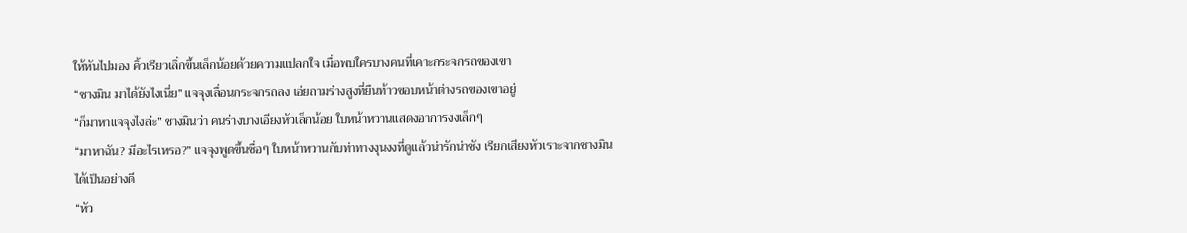ให้หันไปมอง คิ้วเรียวเลิ่กขึ้นเล็กน้อยด้วยความแปลกใจ เมื่อพบใครบางคนที่เคาะกระจกรถของเขา
“ชางมิน มาได้ยังไงเนี่ย” แจจุงเลื่อนกระจกรถลง เอ่ยถามร่างสูงที่ยืนท้าวขอบหน้าต่างรถของเขาอยู่
“ก็มาหาแจจุงไงล่ะ” ชางมินว่า คนร่างบางเอียงหัวเล็กน้อย ใบหน้าหวานแสดงอาการงงเล็กๆ
“มาหาฉัน? มีอะไรเหรอ?” แจจุงพูดขึ้นซื่อๆ ใบหน้าหวานกับท่าทางงุนงงที่ดูแล้วน่ารักน่าชัง เรียกเสียงหัวเราะจากชางมินได้เป็นอย่างดี
“หัว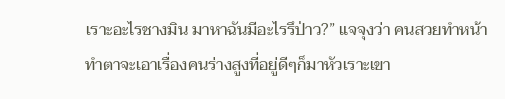เราะอะไรชางมิน มาหาฉันมีอะไรรึป่าว?” แจจุงว่า คนสวยทำหน้าทำตาจะเอาเรื่องคนร่างสูงที่อยู่ดีๆก็มาหัวเราะเขา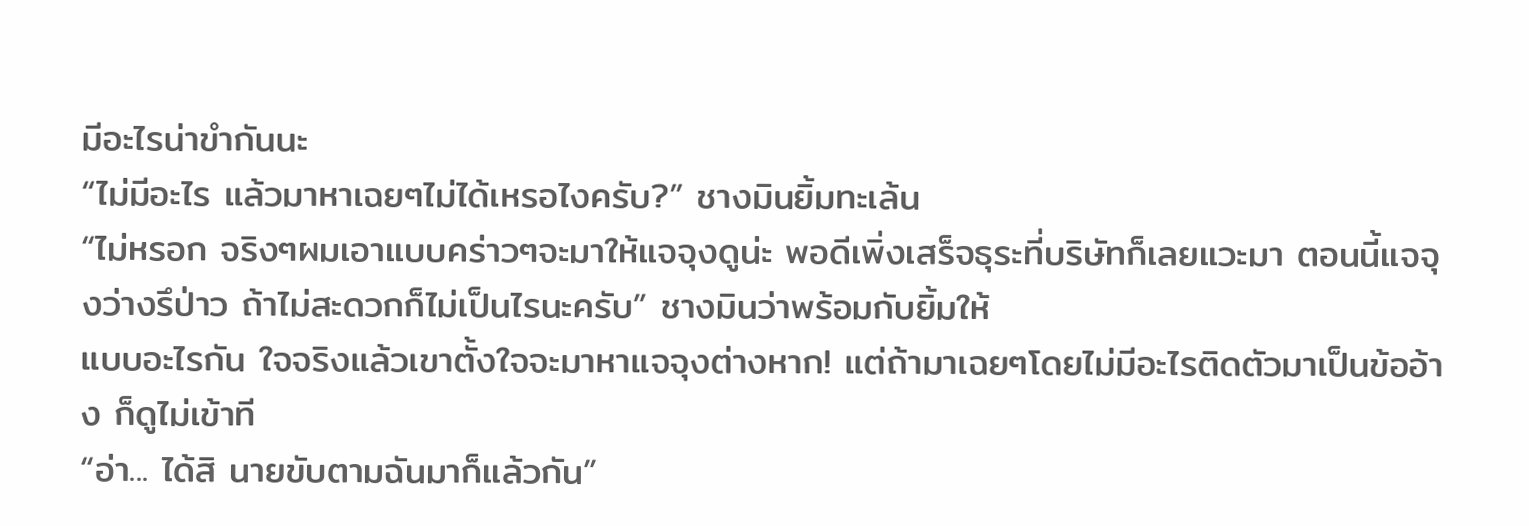มีอะไรน่าขำกันนะ
“ไม่มีอะไร แล้วมาหาเฉยๆไม่ได้เหรอไงครับ?” ชางมินยิ้มทะเล้น
“ไม่หรอก จริงๆผมเอาแบบคร่าวๆจะมาให้แจจุงดูน่ะ พอดีเพิ่งเสร็จธุระที่บริษัทก็เลยแวะมา ตอนนี้แจจุงว่างรึป่าว ถ้าไม่สะดวกก็ไม่เป็นไรนะครับ” ชางมินว่าพร้อมกับยิ้มให้
แบบอะไรกัน ใจจริงแล้วเขาตั้งใจจะมาหาแจจุงต่างหาก! แต่ถ้ามาเฉยๆโดยไม่มีอะไรติดตัวมาเป็นข้ออ้าง ก็ดูไม่เข้าที
“อ่า... ได้สิ นายขับตามฉันมาก็แล้วกัน”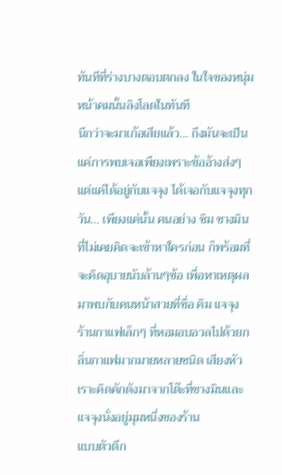ทันทีที่ร่างบางตอบตกลง ในใจของหนุ่มหน้าคมนั้นลิงโลดในทันที
นึกว่าจะมาเก้อเสียแล้ว... ถึงมันจะเป็นแค่การพบเจอเพียงเพราะข้ออ้างส่งๆ แต่แค่ได้อยู่กับแจจุง ได้เจอกับแจจุงทุกวัน... เพียงแค่นั้น คนอย่าง ชิม ชางมิน ที่ไม่เคยคิดจะเข้าหาใครก่อน ก็พร้อมที่จะคิดอุบายนับล้านๆข้อ เพื่อหาเหตุผลมาพบกับคนหน้าสวยที่ชื่อ คิม แจจุง
ร้านกาแฟเล็กๆ ที่หอมอบอวลไปด้วยกลิ่นกาแฟมากมายหลายชนิด เสียงหัวเราะคิดคักดังมาจากโต๊ะที่ชางมินและแจจุงนั่งอยู่มุมหนึ่งของร้าน
แบบตัวตึก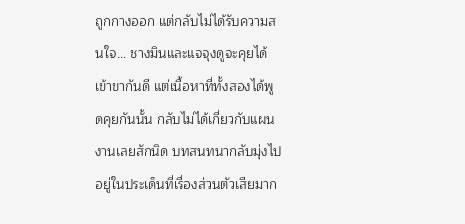ถูกกางออก แต่กลับไม่ได้รับความสนใจ... ชางมินและแจจุงดูจะคุยได้เข้าขากันดี แต่เนื้อหาที่ทั้งสองได้พูดคุยกันนั้น กลับไม่ได้เกี่ยวกับแผนงานเลยสักนิด บทสนทนากลับมุ่งไปอยู่ในประเด็นที่เรื่องส่วนตัวเสียมาก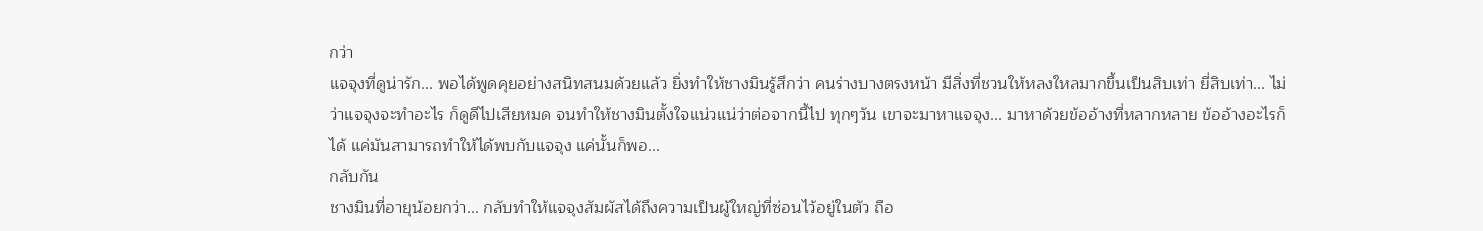กว่า
แจจุงที่ดูน่ารัก... พอได้พูดคุยอย่างสนิทสนมด้วยแล้ว ยิ่งทำให้ชางมินรู้สึกว่า คนร่างบางตรงหน้า มีสิ่งที่ชวนให้หลงใหลมากขึ้นเป็นสิบเท่า ยี่สิบเท่า... ไม่ว่าแจจุงจะทำอะไร ก็ดูดีไปเสียหมด จนทำให้ชางมินตั้งใจแน่วแน่ว่าต่อจากนี้ไป ทุกๆวัน เขาจะมาหาแจจุง... มาหาด้วยข้ออ้างที่หลากหลาย ข้ออ้างอะไรก็ได้ แค่มันสามารถทำให้ได้พบกับแจจุง แค่นั้นก็พอ...
กลับกัน
ชางมินที่อายุน้อยกว่า... กลับทำให้แจจุงสัมผัสได้ถึงความเป็นผู้ใหญ่ที่ซ่อนไว้อยู่ในตัว ถือ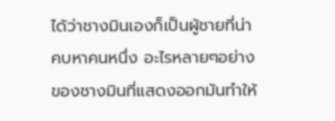ได้ว่าชางมินเองก็เป็นผู้ชายที่น่าคบหาคนหนึ่ง อะไรหลายๆอย่างของชางมินที่แสดงออกมันทำให้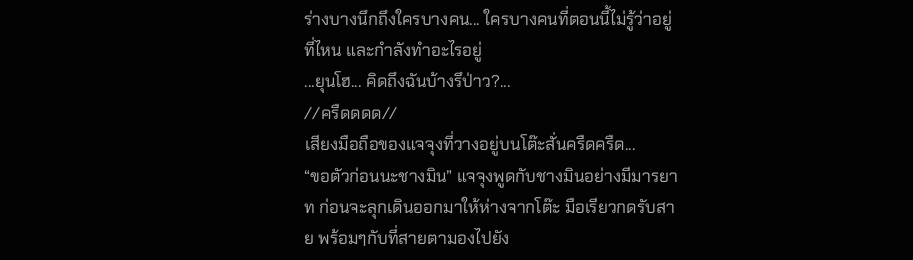ร่างบางนึกถึงใครบางคน... ใครบางคนที่ตอนนี้ไม่รู้ว่าอยู่ที่ไหน และกำลังทำอะไรอยู่
...ยุนโฮ... คิดถึงฉันบ้างรึป่าว?...
//ครืดดดด//
เสียงมือถือของแจจุงที่วางอยู่บนโต๊ะสั่นครืดครืด...
“ขอตัวก่อนนะชางมิน” แจจุงพูดกับชางมินอย่างมีมารยาท ก่อนจะลุกเดินออกมาให้ห่างจากโต๊ะ มือเรียวกดรับสาย พร้อมๆกับที่สายตามองไปยัง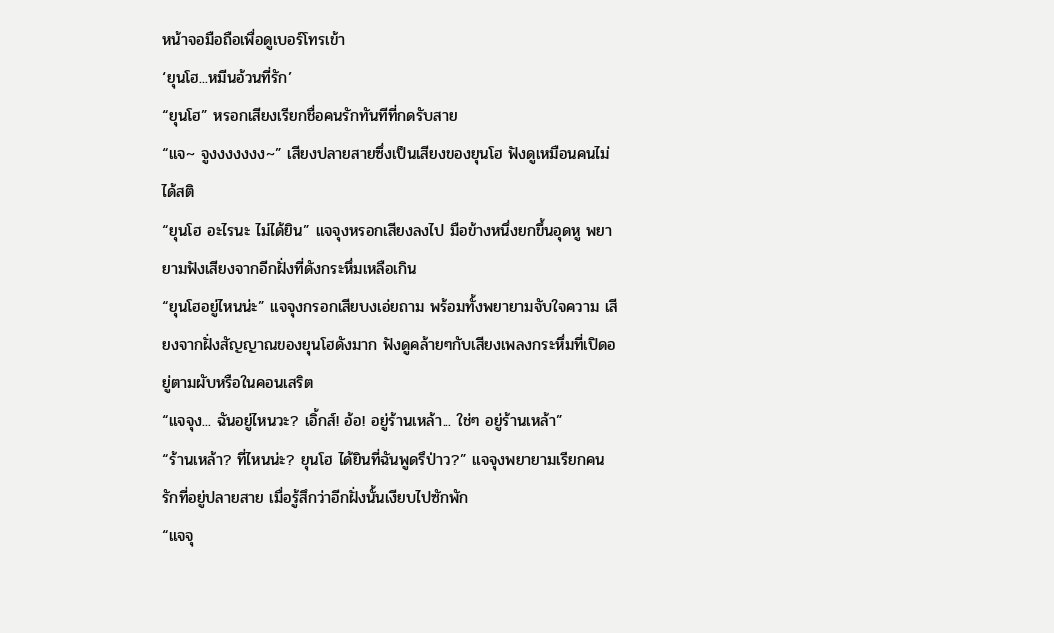หน้าจอมือถือเพื่อดูเบอร์โทรเข้า
‘ยุนโฮ...หมีนอ้วนที่รัก’
“ยุนโฮ” หรอกเสียงเรียกชื่อคนรักทันทีที่กดรับสาย
“แจ~ จูงงงงงงง~” เสียงปลายสายซึ่งเป็นเสียงของยุนโฮ ฟังดูเหมือนคนไม่ได้สติ
“ยุนโฮ อะไรนะ ไม่ได้ยิน” แจจุงหรอกเสียงลงไป มือข้างหนึ่งยกขึ้นอุดหู พยายามฟังเสียงจากอีกฝั่งที่ดังกระหึ่มเหลือเกิน
“ยุนโฮอยู่ไหนน่ะ” แจจุงกรอกเสียบงเอ่ยถาม พร้อมทั้งพยายามจับใจความ เสียงจากฝั่งสัญญาณของยุนโฮดังมาก ฟังดูคล้ายๆกับเสียงเพลงกระหึ่มที่เปิดอยู่ตามผับหรือในคอนเสริต
“แจจุง... ฉันอยู่ไหนวะ? เอิ้กส์! อ้อ! อยู่ร้านเหล้า... ใช่ๆ อยู่ร้านเหล้า”
“ร้านเหล้า? ที่ไหนน่ะ? ยุนโฮ ได้ยินที่ฉันพูดรึป่าว?” แจจุงพยายามเรียกคนรักที่อยู่ปลายสาย เมื่อรู้สึกว่าอีกฝั่งนั้นเงียบไปซักพัก
“แจจุ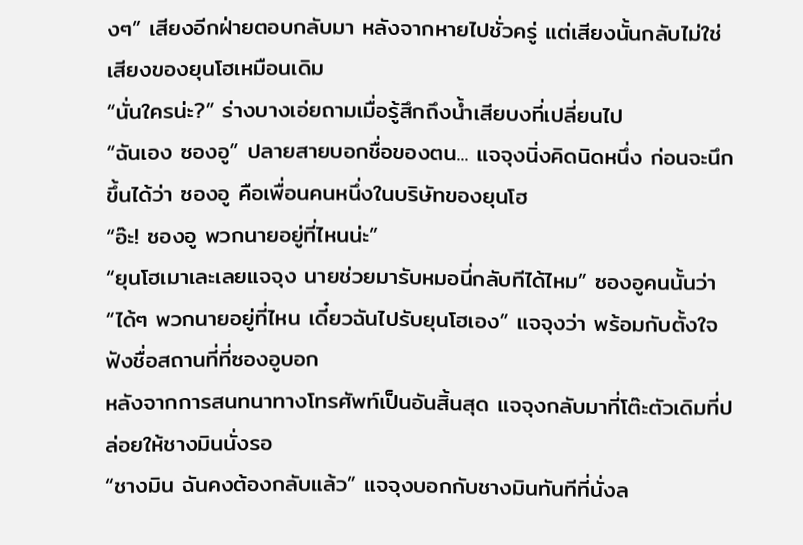งๆ” เสียงอีกฝ่ายตอบกลับมา หลังจากหายไปชั่วครู่ แต่เสียงนั้นกลับไม่ใช่เสียงของยุนโฮเหมือนเดิม
“นั่นใครน่ะ?” ร่างบางเอ่ยถามเมื่อรู้สึกถึงน้ำเสียบงที่เปลี่ยนไป
“ฉันเอง ซองอู” ปลายสายบอกชื่อของตน... แจจุงนิ่งคิดนิดหนึ่ง ก่อนจะนึกขึ้นได้ว่า ซองอู คือเพื่อนคนหนึ่งในบริษัทของยุนโฮ
“อ๊ะ! ซองอู พวกนายอยู่ที่ไหนน่ะ”
“ยุนโฮเมาเละเลยแจจุง นายช่วยมารับหมอนี่กลับทีได้ไหม” ซองอูคนนั้นว่า
“ได้ๆ พวกนายอยู่ที่ไหน เดี๋ยวฉันไปรับยุนโฮเอง” แจจุงว่า พร้อมกับตั้งใจฟังชื่อสถานที่ที่ซองอูบอก
หลังจากการสนทนาทางโทรศัพท์เป็นอันสิ้นสุด แจจุงกลับมาที่โต๊ะตัวเดิมที่ปล่อยให้ชางมินนั่งรอ
“ชางมิน ฉันคงต้องกลับแล้ว” แจจุงบอกกับชางมินทันทีที่นั่งล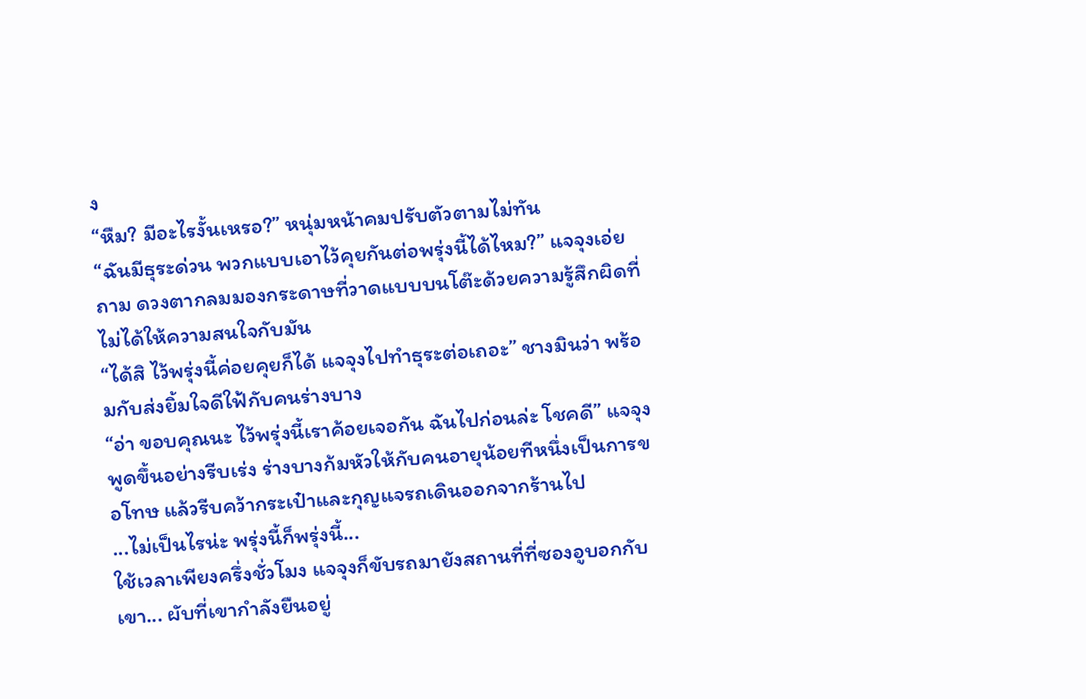ง
“หืม? มีอะไรงั้นเหรอ?” หนุ่มหน้าคมปรับตัวตามไม่ทัน
“ฉันมีธุระด่วน พวกแบบเอาไว้คุยกันต่อพรุ่งนี้ได้ไหม?” แจจุงเอ่ยถาม ดวงตากลมมองกระดาษที่วาดแบบบนโต๊ะด้วยความรู้สึกผิดที่ไม่ได้ให้ความสนใจกับมัน
“ได้สิ ไว้พรุ่งนี้ค่อยคุยก็ได้ แจจุงไปทำธุระต่อเถอะ” ชางมินว่า พร้อมกับส่งยิ้มใจดีใฟ้กับคนร่างบาง
“อ่า ขอบคุณนะ ไว้พรุ่งนี้เราค้อยเจอกัน ฉันไปก่อนล่ะ โชคดี” แจจุงพูดขึ้นอย่างรีบเร่ง ร่างบางก้มหัวให้กับคนอายุน้อยทีหนึ่งเป็นการขอโทษ แล้วรีบคว้ากระเป๋าและกุญแจรถเดินออกจากร้านไป
...ไม่เป็นไรน่ะ พรุ่งนี้ก็พรุ่งนี้...
ใช้เวลาเพียงครึ่งชั่วโมง แจจุงก็ขับรถมายังสถานที่ที่ซองอูบอกกับเขา... ผับที่เขากำลังยืนอยู่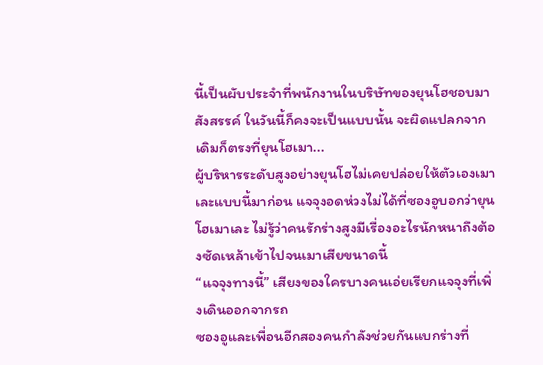นี้เป็นผับประจำที่พนักงานในบริษัทของยุนโฮชอบมาสังสรรค์ ในวันนี้ก็คงจะเป็นแบบนั้น จะผิดแปลกจากเดิมก็ตรงที่ยุนโฮเมา...
ผู้บริหารระดับสูงอย่างยุนโฮไม่เคยปล่อยให้ตัวเองเมาเละแบบนี้มาก่อน แจจุงอดห่วงไม่ได้ที่ซองอูบอกว่ายุนโฮเมาเละ ไม่รู้ว่าคนรักร่างสูงมีเรื่องอะไรนักหนาถึงต้องซัดเหล้าเข้าไปจนเมาเสียขนาดนี้
“แจจุงทางนี้” เสียงของใครบางคนเอ่ยเรียกแจจุงที่เพิ่งเดินออกจากรถ
ซองอูและเพื่อนอีกสองคนกำลังช่วยกันแบกร่างที่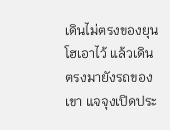เดินไม่ตรงของยุนโฮเอาไว้ แล้วเดินตรงมายังรถของเขา แจจุงเปิดประ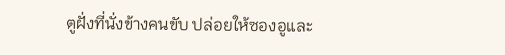ตูฝั่งที่นั่งข้างคนขับ ปล่อยให้ซองอูและ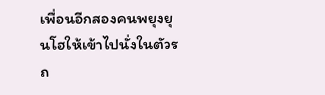เพื่อนอีกสองคนพยุงยุนโฮให้เข้าไปนั่งในตัวรถ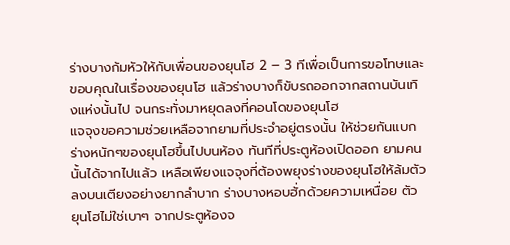ร่างบางก้มหัวให้กับเพื่อนของยุนโฮ 2 – 3 ทีเพื่อเป็นการขอโทษและขอบคุณในเรื่องของยุนโฮ แล้วร่างบางก็ขับรถออกจากสถานบันเทิงแห่งนั้นไป จนกระทั่งมาหยุดลงที่คอนโดของยุนโฮ
แจจุงขอความช่วยเหลือจากยามที่ประจำอยู่ตรงนั้น ให้ช่วยกันแบกร่างหนักๆของยุนโฮขึ้นไปบนห้อง ทันทีที่ประตูห้องเปิดออก ยามคนนั้นได้จากไปแล้ว เหลือเพียงแจจุงที่ต้องพยุงร่างของยุนโฮให้ล้มตัวลงบนเตียงอย่างยากลำบาก ร่างบางหอบฮั่กด้วยความเหนื่อย ตัวยุนโฮไม่ใช่เบาๆ จากประตูห้องจ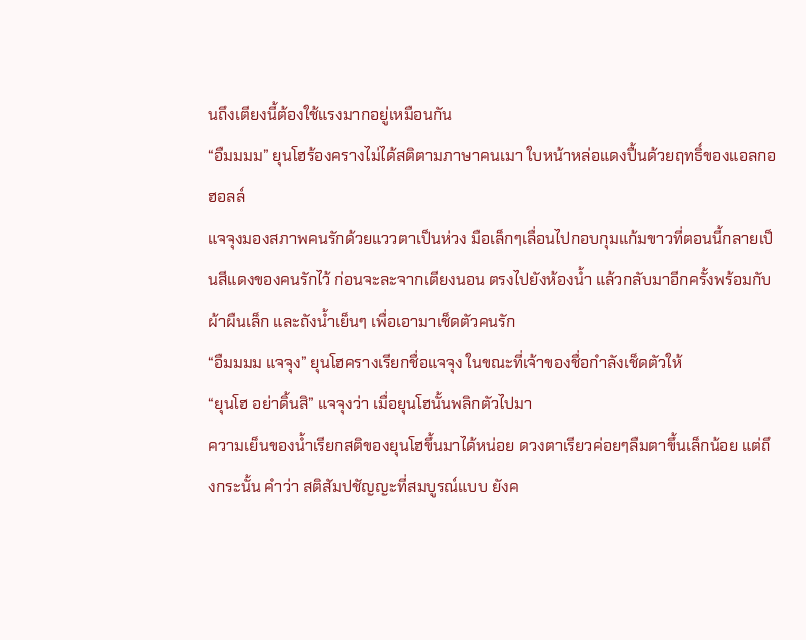นถึงเตียงนี้ต้องใช้แรงมากอยู่เหมือนกัน
“อืมมมม” ยุนโฮร้องครางไม่ได้สติตามภาษาคนเมา ใบหน้าหล่อแดงปื้นด้วยฤทธิ์ของแอลกอฮอลล์
แจจุงมองสภาพคนรักด้วยแววตาเป็นห่วง มือเล็กๆเลื่อนไปกอบกุมแก้มขาวที่ตอนนี้กลายเป็นสีแดงของคนรักไว้ ก่อนจะละจากเตียงนอน ตรงไปยังห้องน้ำ แล้วกลับมาอีกครั้งพร้อมกับผ้าผืนเล็ก และถังน้ำเย็นๆ เพื่อเอามาเช็ดตัวคนรัก
“อืมมมม แจจุง” ยุนโฮครางเรียกชื่อแจจุง ในขณะที่เจ้าของชื่อกำลังเช็ดตัวให้
“ยุนโฮ อย่าดิ้นสิ” แจจุงว่า เมื่อยุนโฮนั้นพลิกตัวไปมา
ความเย็นของน้ำเรียกสติของยุนโฮขึ้นมาได้หน่อย ดวงตาเรียวค่อยๆลืมตาขึ้นเล็กน้อย แต่ถึงกระนั้น คำว่า สติสัมปชัญญะที่สมบูรณ์แบบ ยังค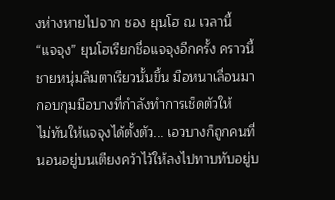งห่างหายไปจาก ชอง ยุนโฮ ณ เวลานี้
“แจจุง” ยุนโฮเรียกชื่อแจจุงอีกครั้ง คราวนี้ชายหนุ่มลืมตาเรียวนั้นขึ้น มือหนาเลื่อนมากอบกุมมือบางที่กำลังทำการเช็ดตัวให้
ไม่ทันให้แจจุงได้ตั้งตัว... เอวบางก็ถูกคนที่นอนอยู่บนเตียงคว้าไว้ให้ลงไปทาบทับอยู่บ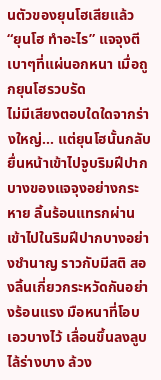นตัวของยุนโฮเสียแล้ว
“ยุนโฮ ทำอะไร” แจจุงตีเบาๆที่แผ่นอกหนา เมื่อถูกยุนโฮรวบรัด
ไม่มีเสียงตอบใดใดจากร่างใหญ่... แต่ยุนโฮนั้นกลับยื่นหน้าเข้าไปจูบริมฝีปากบางของแจจุงอย่างกระหาย ลิ้นร้อนแทรกผ่านเข้าไปในริมฝีปากบางอย่างชำนาญ ราวกับมีสติ สองลิ้นเกี่ยวกระหวัดกันอย่างร้อนแรง มือหนาที่โอบเอวบางไว้ เลื่อนขึ้นลงลูบไล้ร่างบาง ล้วง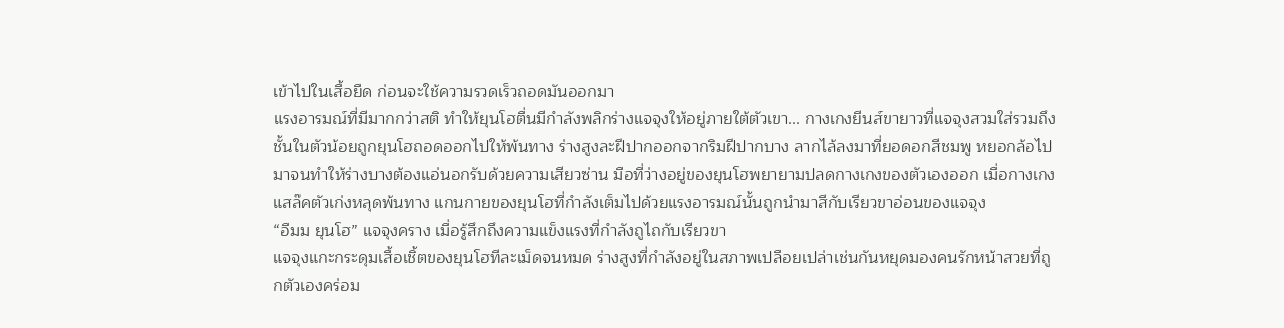เข้าไปในเสื้อยืด ก่อนจะใช้ความรวดเร็วถอดมันออกมา
แรงอารมณ์ที่มีมากกว่าสติ ทำให้ยุนโฮตื่นมีกำลังพลิกร่างแจจุงให้อยู่ภายใต้ตัวเขา... กางเกงยีนส์ขายาวที่แจจุงสวมใส่รวมถึงชั้นในตัวน้อยถูกยุนโฮถอดออกไปให้พ้นทาง ร่างสูงละฝีปากออกจากริมฝีปากบาง ลากไล้ลงมาที่ยอดอกสีชมพู หยอกล้อไปมาจนทำให้ร่างบางต้องแอ่นอกรับด้วยความเสียวซ่าน มือที่ว่างอยู่ของยุนโฮพยายามปลดกางเกงของตัวเองออก เมื่อกางเกงแสล๊คตัวเก่งหลุดพ้นทาง แกนกายของยุนโฮที่กำลังเต็มไปด้วยแรงอารมณ์นั้นถูกนำมาสีกับเรียวขาอ่อนของแจจุง
“อืมม ยุนโฮ” แจจุงคราง เมื่อรู้สึกถึงความแข็งแรงที่กำลังถูไถกับเรียวขา
แจจุงแกะกระดุมเสื้อเชิ้ตของยุนโฮทีละเม็ดจนหมด ร่างสูงที่กำลังอยู่ในสภาพเปลือยเปล่าเช่นกันหยุดมองคนรักหน้าสวยที่ถูกตัวเองคร่อม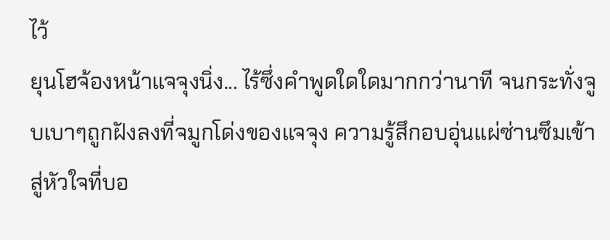ไว้
ยุนโฮจ้องหน้าแจจุงนิ่ง... ไร้ซึ่งคำพูดใดใดมากกว่านาที จนกระทั่งจูบเบาๆถูกฝังลงที่จมูกโด่งของแจจุง ความรู้สึกอบอุ่นแผ่ซ่านซึมเข้าสู่หัวใจที่บอ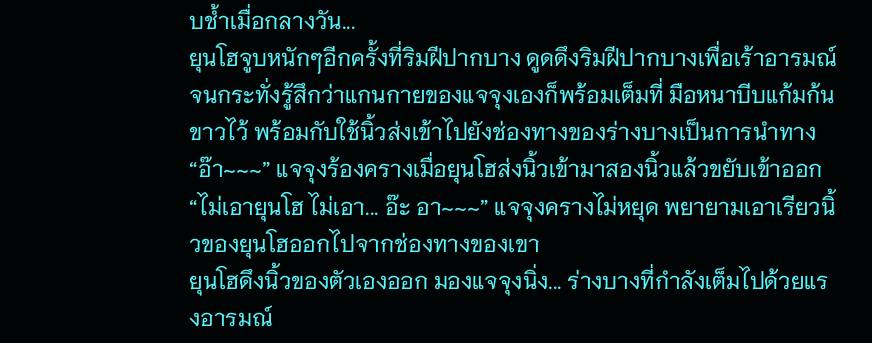บช้ำเมื่อกลางวัน...
ยุนโฮจูบหนักๆอีกครั้งที่ริมฝีปากบาง ดูดดึงริมฝีปากบางเพื่อเร้าอารมณ์จนกระทั่งรู้สึกว่าแกนกายของแจจุงเองก็พร้อมเต็มที่ มือหนาบีบแก้มก้นขาวไว้ พร้อมกับใช้นิ้วส่งเข้าไปยังช่องทางของร่างบางเป็นการนำทาง
“อ๊า~~~” แจจุงร้องครางเมื่อยุนโฮส่งนิ้วเข้ามาสองนิ้วแล้วขยับเข้าออก
“ไม่เอายุนโฮ ไม่เอา... อ๊ะ อา~~~” แจจุงครางไม่หยุด พยายามเอาเรียวนิ้วของยุนโฮออกไปจากช่องทางของเขา
ยุนโฮดึงนิ้วของตัวเองออก มองแจจุงนิ่ง... ร่างบางที่กำลังเต็มไปด้วยแรงอารมณ์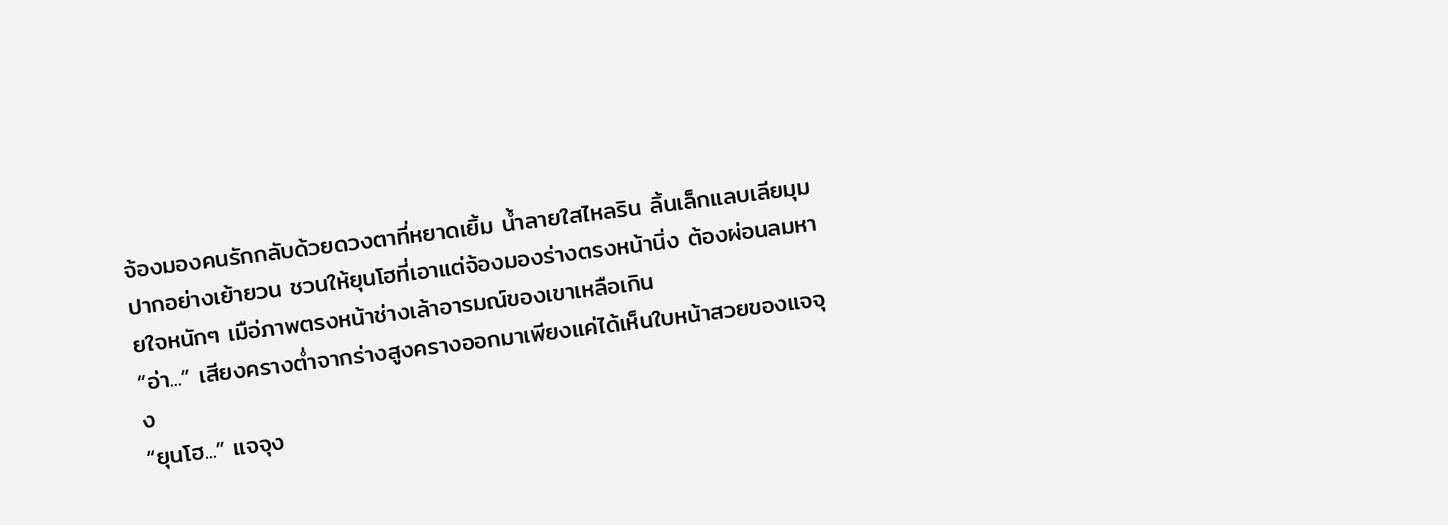จ้องมองคนรักกลับด้วยดวงตาที่หยาดเยิ้ม น้ำลายใสไหลริน ลิ้นเล็กแลบเลียมุมปากอย่างเย้ายวน ชวนให้ยุนโฮที่เอาแต่จ้องมองร่างตรงหน้านิ่ง ต้องผ่อนลมหายใจหนักๆ เมือ่ภาพตรงหน้าช่างเล้าอารมณ์ของเขาเหลือเกิน
“อ่า...” เสียงครางต่ำจากร่างสูงครางออกมาเพียงแค่ได้เห็นใบหน้าสวยของแจจุง
“ยุนโฮ...” แจจุง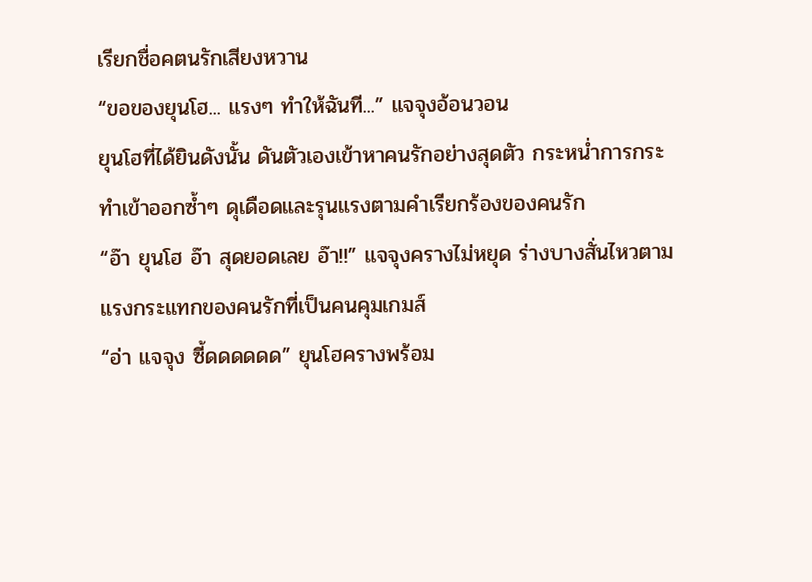เรียกชื่อคตนรักเสียงหวาน
“ขอของยุนโฮ... แรงๆ ทำให้ฉันที...” แจจุงอ้อนวอน
ยุนโฮที่ได้ยินดังนั้น ดันตัวเองเข้าหาคนรักอย่างสุดตัว กระหน่ำการกระทำเข้าออกซ้ำๆ ดุเดือดและรุนแรงตามคำเรียกร้องของคนรัก
“อ๊า ยุนโฮ อ๊า สุดยอดเลย อ๊า!!” แจจุงครางไม่หยุด ร่างบางสั่นไหวตามแรงกระแทกของคนรักที่เป็นคนคุมเกมส์
“อ่า แจจุง ซี้ดดดดดด” ยุนโฮครางพร้อม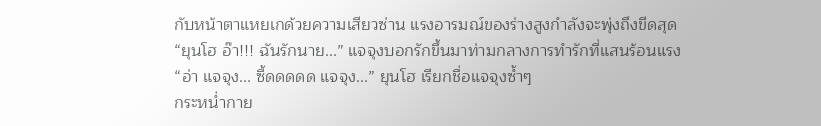กับหน้าตาแหยเกด้วยความเสียวซ่าน แรงอารมณ์ของร่างสูงกำลังจะพุ่งถึงขีดสุด
“ยุนโฮ อ๊า!!! ฉันรักนาย...” แจจุงบอกรักขึ้นมาท่ามกลางการทำรักที่แสนร้อนแรง
“อ่า แจจุง... ซี้ดดดดด แจจุง...” ยุนโฮ เรียกชื่อแจจุงซ้ำๆ
กระหน่ำกาย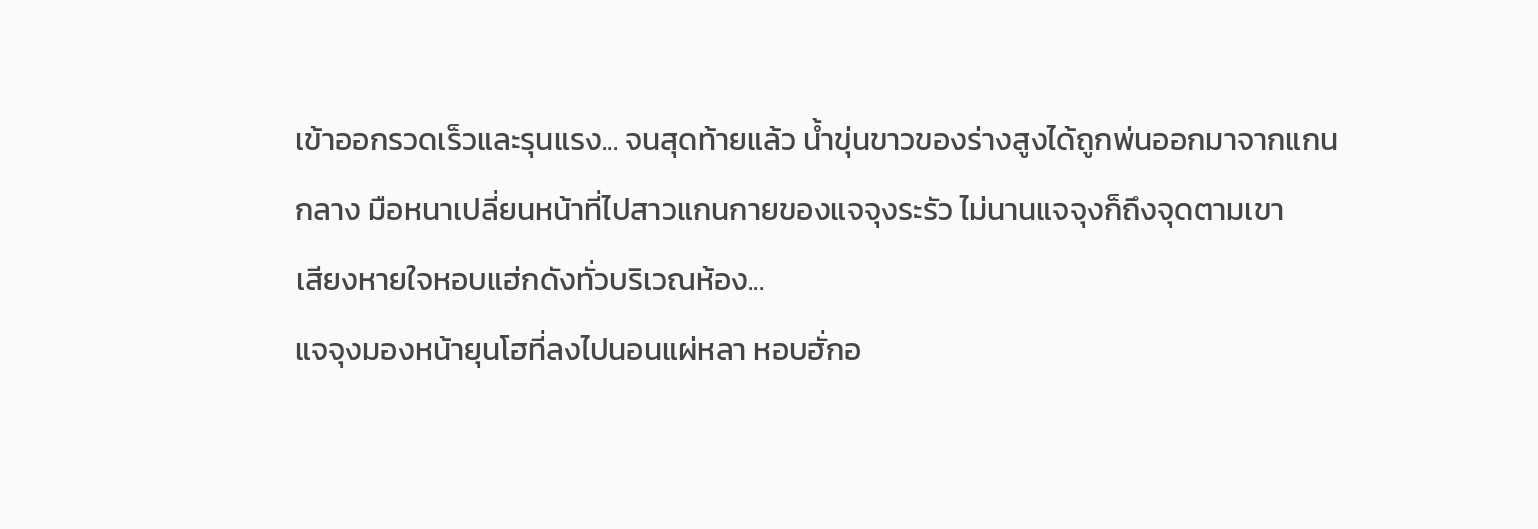เข้าออกรวดเร็วและรุนแรง... จนสุดท้ายแล้ว น้ำขุ่นขาวของร่างสูงได้ถูกพ่นออกมาจากแกนกลาง มือหนาเปลี่ยนหน้าที่ไปสาวแกนกายของแจจุงระรัว ไม่นานแจจุงก็ถึงจุดตามเขา
เสียงหายใจหอบแฮ่กดังทั่วบริเวณห้อง...
แจจุงมองหน้ายุนโฮที่ลงไปนอนแผ่หลา หอบฮั่กอ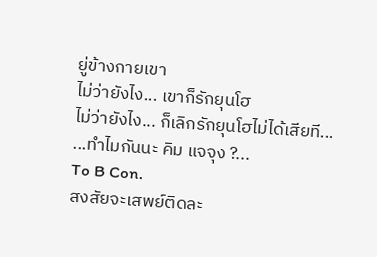ยู่ข้างกายเขา
ไม่ว่ายังไง... เขาก็รักยุนโฮ
ไม่ว่ายังไง... ก็เลิกรักยุนโฮไม่ได้เสียที...
...ทำไมกันนะ คิม แจจุง ?...
To B Con.
สงสัยจะเสพย์ติดละ